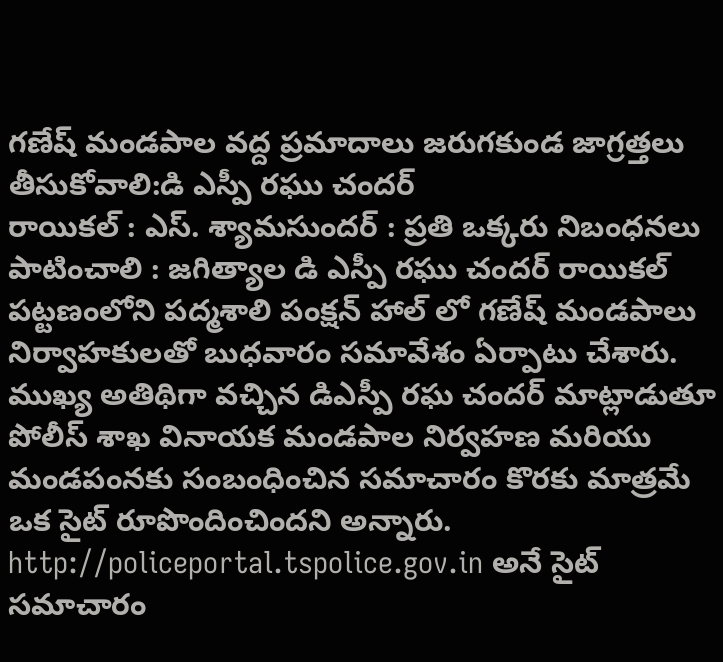గణేష్ మండపాల వద్ద ప్రమాదాలు జరుగకుండ జాగ్రత్తలు తీసుకోవాలి:డి ఎస్పీ రఘు చందర్
రాయికల్ : ఎస్. శ్యామసుందర్ : ప్రతి ఒక్కరు నిబంధనలు పాటించాలి : జగిత్యాల డి ఎస్పీ రఘు చందర్ రాయికల్ పట్టణంలోని పద్మశాలి పంక్షన్ హాల్ లో గణేష్ మండపాలు నిర్వాహకులతో బుధవారం సమావేశం ఏర్పాటు చేశారు. ముఖ్య అతిథిగా వచ్చిన డిఎస్పీ రఘ చందర్ మాట్లాడుతూ పోలీస్ శాఖ వినాయక మండపాల నిర్వహణ మరియు మండపంనకు సంబంధించిన సమాచారం కొరకు మాత్రమే ఒక సైట్ రూపొందించిందని అన్నారు. http://policeportal.tspolice.gov.in అనే సైట్ సమాచారం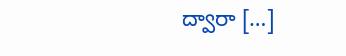ద్వారా […]